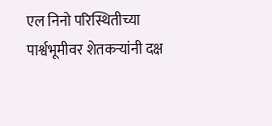एल निनो परिस्थितीच्या पार्श्वभूमीवर शेतकऱ्यांनी दक्ष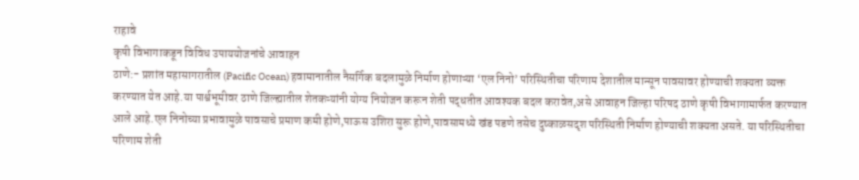राहावे
कृषी विभागाकडून विविध उपाययोजनांचे आवाहन
ठाणे:- प्रशांत महासागरातील (Pacific Ocean) हवामानातील नैसर्गिक बदलामुळे निर्माण होणाऱ्या ‘एल निनो’ परिस्थितीचा परिणाम देशातील मान्सून पावसावर होण्याची शक्यता व्यक्त करण्यात येत आहे.या पार्श्वभूमीवर ठाणे जिल्ह्यातील शेतकऱ्यांनी योग्य नियोजन करून शेती पद्धतीत आवश्यक बदल करावेत,असे आवाहन जिल्हा परिषद ठाणे कृषी विभागामार्फत करण्यात आले आहे.एल निनोच्या प्रभावामुळे पावसाचे प्रमाण कमी होणे,पाऊस उशिरा सुरू होणे,पावसामध्ये खंड पडणे तसेच दुष्काळसदृश परिस्थिती निर्माण होण्याची शक्यता असते. या परिस्थितीचा परिणाम शेती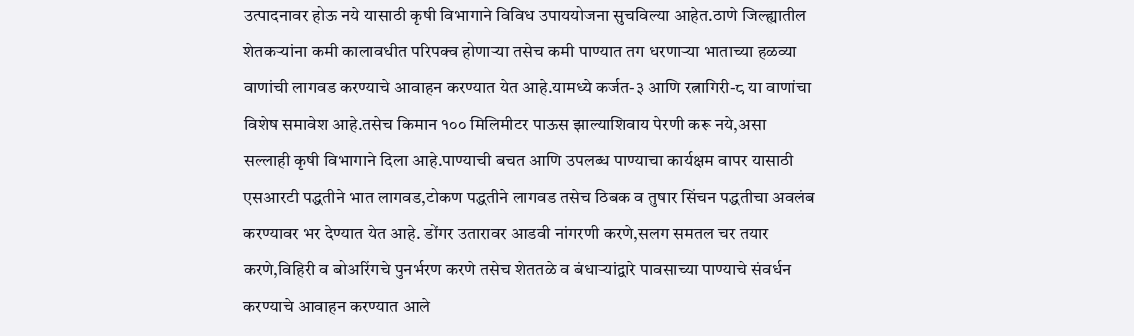उत्पादनावर होऊ नये यासाठी कृषी विभागाने विविध उपाययोजना सुचविल्या आहेत.ठाणे जिल्ह्यातील शेतकऱ्यांना कमी कालावधीत परिपक्व होणाऱ्या तसेच कमी पाण्यात तग धरणाऱ्या भाताच्या हळव्या वाणांची लागवड करण्याचे आवाहन करण्यात येत आहे.यामध्ये कर्जत-३ आणि रत्नागिरी-८ या वाणांचा विशेष समावेश आहे.तसेच किमान १०० मिलिमीटर पाऊस झाल्याशिवाय पेरणी करू नये,असा सल्लाही कृषी विभागाने दिला आहे.पाण्याची बचत आणि उपलब्ध पाण्याचा कार्यक्षम वापर यासाठी एसआरटी पद्धतीने भात लागवड,टोकण पद्धतीने लागवड तसेच ठिबक व तुषार सिंचन पद्धतीचा अवलंब करण्यावर भर देण्यात येत आहे. डोंगर उतारावर आडवी नांगरणी करणे,सलग समतल चर तयार करणे,विहिरी व बोअरिंगचे पुनर्भरण करणे तसेच शेततळे व बंधाऱ्यांद्वारे पावसाच्या पाण्याचे संवर्धन करण्याचे आवाहन करण्यात आले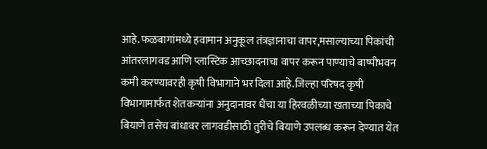आहे.फळबागांमध्ये हवामान अनुकूल तंत्रज्ञानाचा वापर,मसाल्याच्या पिकांची आंतरलागवड आणि प्लास्टिक आच्छादनाचा वापर करून पाण्याचे बाष्पीभवन कमी करण्यावरही कृषी विभागाने भर दिला आहे.जिल्हा परिषद कृषी विभागामार्फत शेतकऱ्यांना अनुदानावर धैंचा या हिरवळीच्या खताच्या पिकाचे बियाणे तसेच बांधावर लागवडीसाठी तुरीचे बियाणे उपलब्ध करून देण्यात येत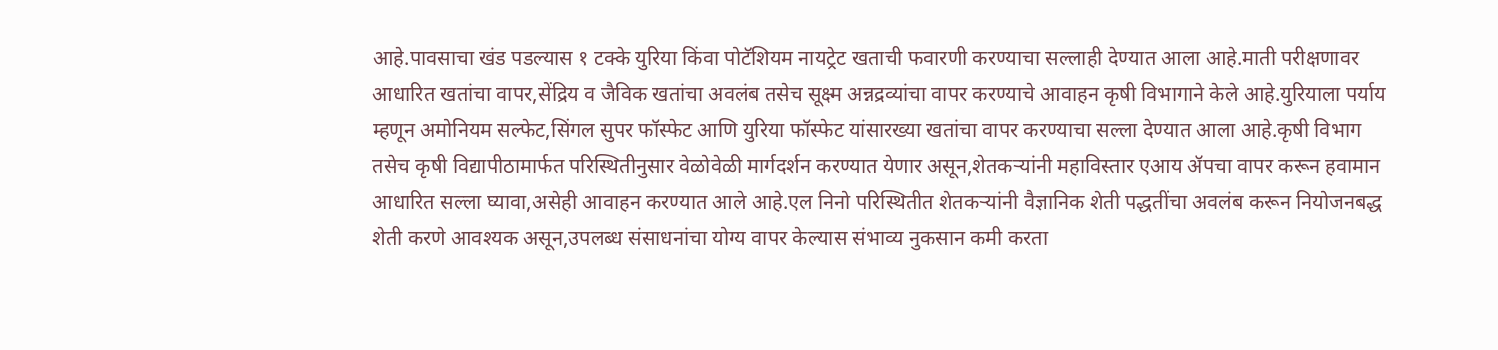आहे.पावसाचा खंड पडल्यास १ टक्के युरिया किंवा पोटॅशियम नायट्रेट खताची फवारणी करण्याचा सल्लाही देण्यात आला आहे.माती परीक्षणावर आधारित खतांचा वापर,सेंद्रिय व जैविक खतांचा अवलंब तसेच सूक्ष्म अन्नद्रव्यांचा वापर करण्याचे आवाहन कृषी विभागाने केले आहे.युरियाला पर्याय म्हणून अमोनियम सल्फेट,सिंगल सुपर फॉस्फेट आणि युरिया फॉस्फेट यांसारख्या खतांचा वापर करण्याचा सल्ला देण्यात आला आहे.कृषी विभाग तसेच कृषी विद्यापीठामार्फत परिस्थितीनुसार वेळोवेळी मार्गदर्शन करण्यात येणार असून,शेतकऱ्यांनी महाविस्तार एआय ॲपचा वापर करून हवामान आधारित सल्ला घ्यावा,असेही आवाहन करण्यात आले आहे.एल निनो परिस्थितीत शेतकऱ्यांनी वैज्ञानिक शेती पद्धतींचा अवलंब करून नियोजनबद्ध शेती करणे आवश्यक असून,उपलब्ध संसाधनांचा योग्य वापर केल्यास संभाव्य नुकसान कमी करता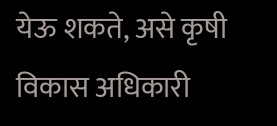येऊ शकते, असे कृषी विकास अधिकारी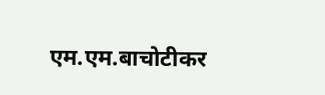एम.एम.बाचोटीकर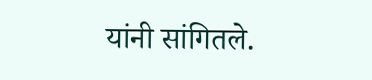यांनी सांगितले.